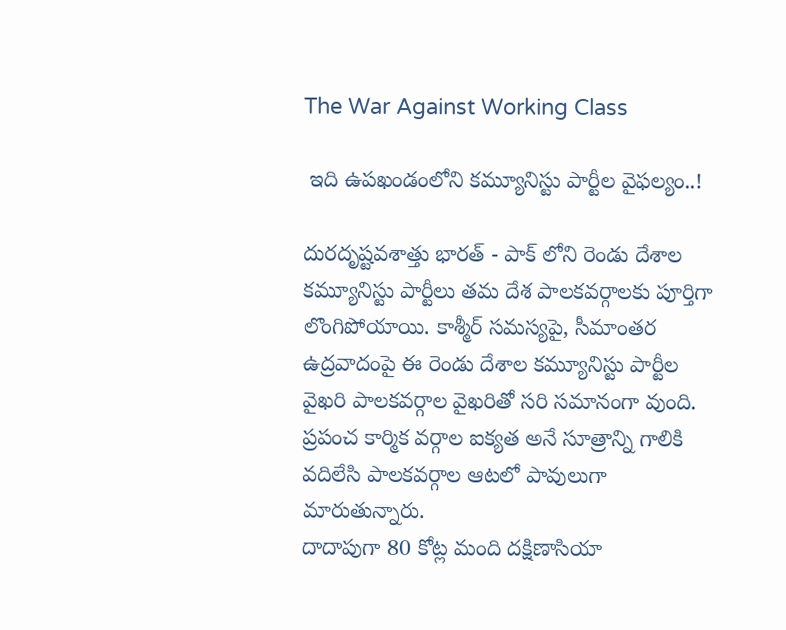The War Against Working Class

 ఇది ఉపఖండంలోని కమ్యూనిస్టు పార్టీల వైఫల్యం..!

దురదృష్టవశాత్తు భారత్ - పాక్ లోని రెండు దేశాల కమ్యూనిస్టు పార్టీలు తమ దేశ పాలకవర్గాలకు పూర్తిగా లొంగిపోయాయి. కాశ్మీర్ సమస్యపై, సీమాంతర ఉద్రవాదంపై ఈ రెండు దేశాల కమ్యూనిస్టు పార్టీల వైఖరి పాలకవర్గాల వైఖరితో సరి సమానంగా వుంది. ప్రపంచ కార్మిక వర్గాల ఐక్యత అనే సూత్రాన్ని గాలికి వదిలేసి పాలకవర్గాల ఆటలో పావులుగా మారుతున్నారు.
దాదాపుగా 80 కోట్ల మంది దక్షిణాసియా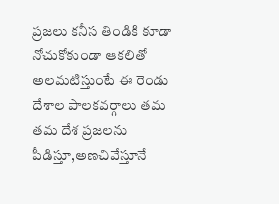ప్రజలు కనీస తిండికి కూడా నోచుకోకుండా ఆకలితో అలమటిస్తుంటే ఈ రెండు దేశాల పాలకవర్గాలు తమ తమ దేశ ప్రజలను పీడిస్తూ,అణచివేస్తూనే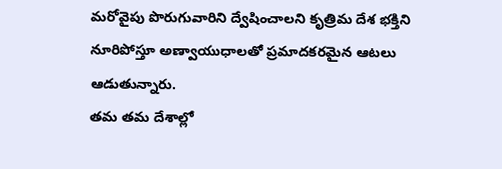మరోవైపు పొరుగువారిని ద్వేషించాలని కృత్రిమ దేశ భక్తిని నూరిపోస్తూ అణ్వాయుధాలతో ప్రమాదకరమైన ఆటలు ఆడుతున్నారు.
తమ తమ దేశాల్లో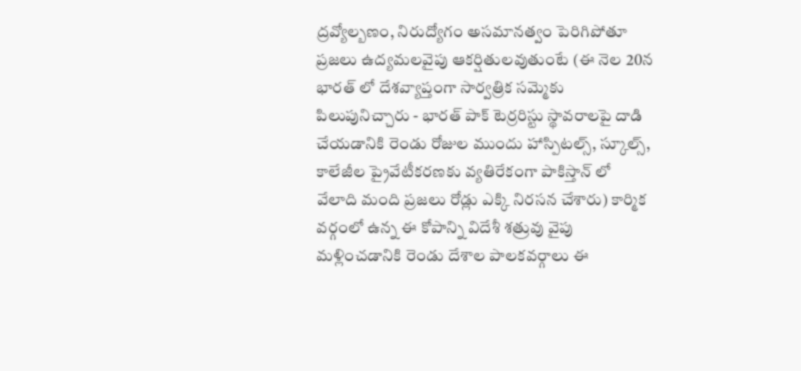ద్రవ్యోల్బణం, నిరుద్యోగం అసమానత్వం పెరిగిపోతూ ప్రజలు ఉద్యమలవైపు ఆకర్షితులవుతుంటే (ఈ నెల 20న భారత్ లో దేశవ్యాప్తంగా సార్వత్రిక సమ్మెకు పిలుపునిచ్చారు - భారత్ పాక్ టెర్రరిస్టు స్థావరాలపై దాడి చేయడానికి రెండు రోజుల ముందు హాస్పిటల్స్, స్కూల్స్, కాలేజీల ప్రైవేటీకరణకు వ్యతిరేకంగా పాకిస్తాన్ లో వేలాది మంది ప్రజలు రోడ్లు ఎక్కి నిరసన చేశారు) కార్మిక వర్గంలో ఉన్న ఈ కోపాన్ని విదేశీ శత్రువు వైపు మళ్లించడానికి రెండు దేశాల పాలకవర్గాలు ఈ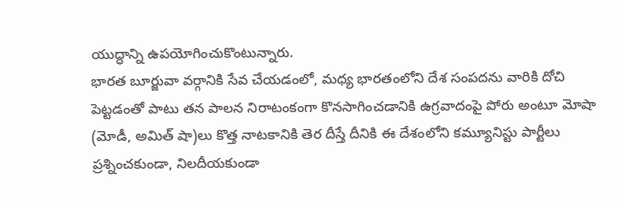యుద్ధాన్ని ఉపయోగించుకొంటున్నారు.
భారత బూర్జువా వర్గానికి సేవ చేయడంలో, మధ్య భారతంలోని దేశ సంపదను వారికి దోచి పెట్టడంతో పాటు తన పాలన నిరాటంకంగా కొనసాగించడానికి ఉగ్రవాదంపై పోరు అంటూ మోషా (మోడీ, అమిత్ షా)లు కొత్త నాటకానికి తెర దీస్తే దీనికి ఈ దేశంలోని కమ్యూనిస్టు పార్టీలు ప్రశ్నించకుండా, నిలదీయకుండా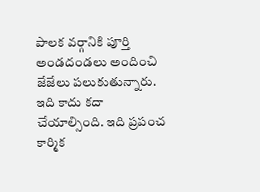పాలక వర్గానికి పూర్తి అండదండలు అందించి జేజేలు పలుకుతున్నారు. ఇది కాదు కదా చేయాల్సింది. ఇది ప్రపంచ కార్మిక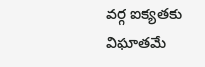వర్గ ఐక్యతకు విఘాతమే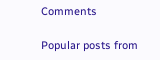Comments

Popular posts from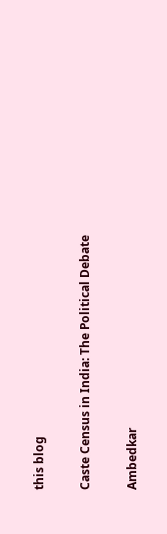this blog

Caste Census in India: The Political Debate

Ambedkar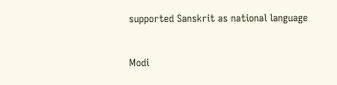supported Sanskrit as national language

Modi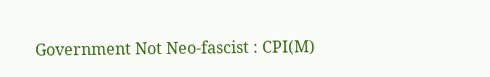Government Not Neo-fascist : CPI(M)